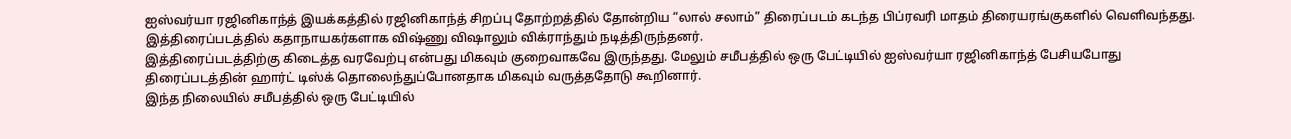ஐஸ்வர்யா ரஜினிகாந்த் இயக்கத்தில் ரஜினிகாந்த் சிறப்பு தோற்றத்தில் தோன்றிய “லால் சலாம்” திரைப்படம் கடந்த பிப்ரவரி மாதம் திரையரங்குகளில் வெளிவந்தது. இத்திரைப்படத்தில் கதாநாயகர்களாக விஷ்ணு விஷாலும் விக்ராந்தும் நடித்திருந்தனர்.
இத்திரைப்படத்திற்கு கிடைத்த வரவேற்பு என்பது மிகவும் குறைவாகவே இருந்தது. மேலும் சமீபத்தில் ஒரு பேட்டியில் ஐஸ்வர்யா ரஜினிகாந்த் பேசியபோது திரைப்படத்தின் ஹார்ட் டிஸ்க் தொலைந்துப்போனதாக மிகவும் வருத்ததோடு கூறினார்.
இந்த நிலையில் சமீபத்தில் ஒரு பேட்டியில்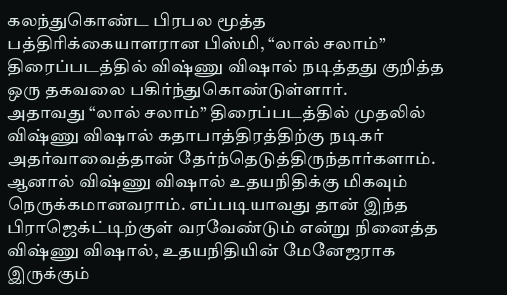கலந்துகொண்ட பிரபல மூத்த பத்திரிக்கையாளரான பிஸ்மி, “லால் சலாம்” திரைப்படத்தில் விஷ்ணு விஷால் நடித்தது குறித்த ஒரு தகவலை பகிர்ந்துகொண்டுள்ளார்.
அதாவது “லால் சலாம்” திரைப்படத்தில் முதலில் விஷ்ணு விஷால் கதாபாத்திரத்திற்கு நடிகர் அதர்வாவைத்தான் தேர்ந்தெடுத்திருந்தார்களாம். ஆனால் விஷ்ணு விஷால் உதயநிதிக்கு மிகவும் நெருக்கமானவராம். எப்படியாவது தான் இந்த பிராஜெக்ட்டிற்குள் வரவேண்டும் என்று நினைத்த விஷ்ணு விஷால், உதயநிதியின் மேனேஜராக இருக்கும்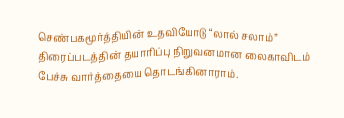செண்பகமூர்த்தியின் உதவியோடு “லால் சலாம்” திரைப்படத்தின் தயாரிப்பு நிறுவனமான லைகாவிடம் பேச்சு வார்த்தையை தொடங்கினாராம்.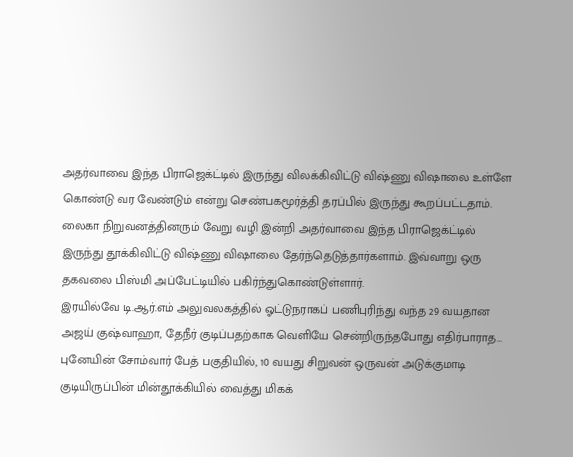அதர்வாவை இந்த பிராஜெக்ட்டில் இருந்து விலக்கிவிட்டு விஷ்ணு விஷாலை உள்ளே கொண்டு வர வேண்டும் என்று செண்பகமூர்த்தி தரப்பில் இருந்து கூறப்பட்டதாம். லைகா நிறுவனத்தினரும் வேறு வழி இன்றி அதர்வாவை இந்த பிராஜெக்ட்டில் இருந்து தூக்கிவிட்டு விஷ்ணு விஷாலை தேர்ந்தெடுத்தார்களாம். இவ்வாறு ஒரு தகவலை பிஸ்மி அப்பேட்டியில் பகிர்ந்துகொண்டுள்ளார்.
இரயில்வே டி.ஆர்.எம் அலுவலகத்தில் ஓட்டுநராகப் பணிபுரிந்து வந்த 29 வயதான அஜய் குஷ்வாஹா, தேநீர் குடிப்பதற்காக வெளியே சென்றிருந்தபோது எதிர்பாராத…
புனேயின் சோம்வார் பேத் பகுதியில், 10 வயது சிறுவன் ஒருவன் அடுக்குமாடி குடியிருப்பின் மின்தூக்கியில் வைத்து மிகக்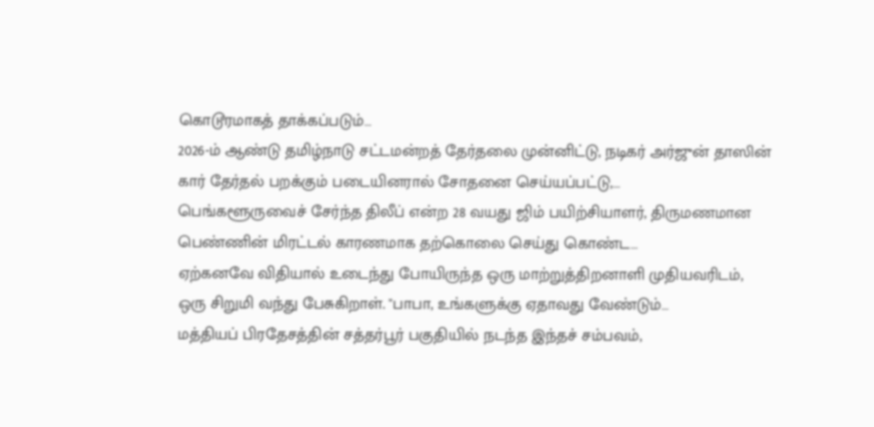கொடூரமாகத் தாக்கப்படும்…
2026-ம் ஆண்டு தமிழ்நாடு சட்டமன்றத் தேர்தலை முன்னிட்டு, நடிகர் அர்ஜுன் தாஸின் கார் தேர்தல் பறக்கும் படையினரால் சோதனை செய்யப்பட்டு,…
பெங்களூருவைச் சேர்ந்த திலீப் என்ற 28 வயது ஜிம் பயிற்சியாளர், திருமணமான பெண்ணின் மிரட்டல் காரணமாக தற்கொலை செய்து கொண்ட…
ஏற்கனவே விதியால் உடைந்து போயிருந்த ஒரு மாற்றுத்திறனாளி முதியவரிடம், ஒரு சிறுமி வந்து பேசுகிறாள். "பாபா, உங்களுக்கு ஏதாவது வேண்டும்…
மத்தியப் பிரதேசத்தின் சத்தர்பூர் பகுதியில் நடந்த இந்தச் சம்பவம்,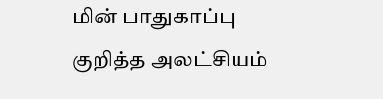மின் பாதுகாப்பு குறித்த அலட்சியம்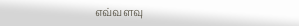எவ்வளவு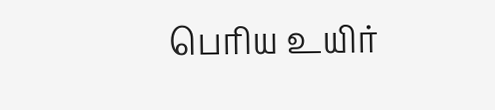பெரிய உயிர்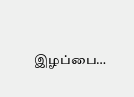இழப்பை…